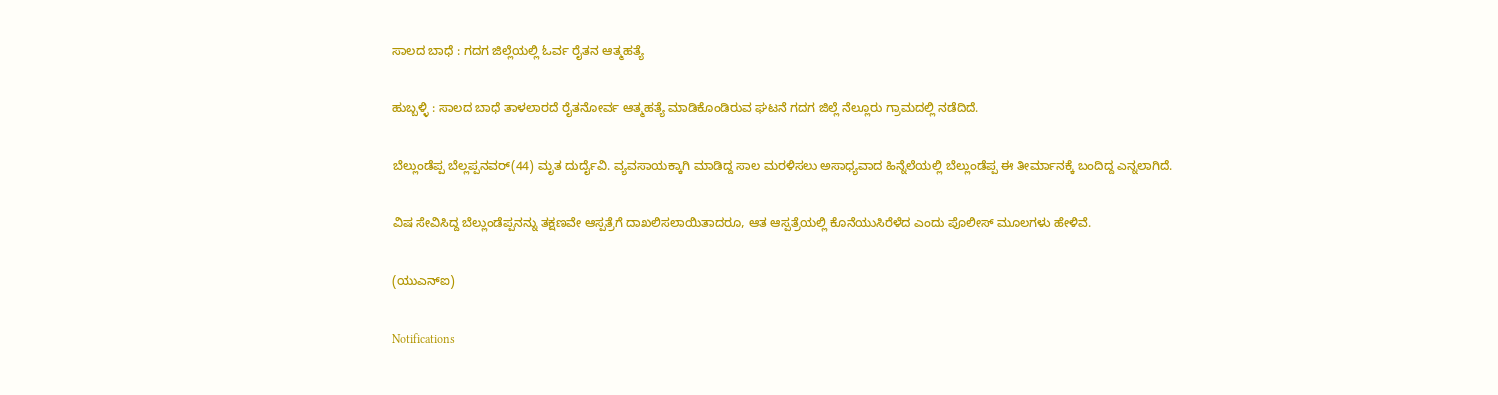ಸಾಲದ ಬಾಧೆ : ಗದಗ ಜಿಲ್ಲೆಯಲ್ಲಿ ಓರ್ವ ರೈತನ ಆತ್ಮಹತ್ಯೆ

ಹುಬ್ಬಳ್ಳಿ : ಸಾಲದ ಬಾಧೆ ತಾಳಲಾರದೆ ರೈತನೋರ್ವ ಆತ್ಮಹತ್ಯೆ ಮಾಡಿಕೊಂಡಿರುವ ಘಟನೆ ಗದಗ ಜಿಲ್ಲೆ ನೆಲ್ಲೂರು ಗ್ರಾಮದಲ್ಲಿ ನಡೆದಿದೆ.

ಬೆಲ್ಲುಂಡೆಪ್ಪ ಬೆಲ್ಲಪ್ಪನವರ್‌(44) ಮೃತ ದುರ್ದೈವಿ. ವ್ಯವಸಾಯಕ್ಕಾಗಿ ಮಾಡಿದ್ದ ಸಾಲ ಮರಳಿಸಲು ಅಸಾಧ್ಯವಾದ ಹಿನ್ನೆಲೆಯಲ್ಲಿ ಬೆಲ್ಲುಂಡೆಪ್ಪ ಈ ತೀರ್ಮಾನಕ್ಕೆ ಬಂದಿದ್ದ ಎನ್ನಲಾಗಿದೆ.

ವಿಷ ಸೇವಿಸಿದ್ದ ಬೆಲ್ಲುಂಡೆಪ್ಪನನ್ನು ತಕ್ಷಣವೇ ಆಸ್ಪತ್ರೆಗೆ ದಾಖಲಿಸಲಾಯಿತಾದರೂ, ಆತ ಆಸ್ಪತ್ರೆಯಲ್ಲಿ ಕೊನೆಯುಸಿರೆಳೆದ ಎಂದು ಪೊಲೀಸ್‌ ಮೂಲಗಳು ಹೇಳಿವೆ.

(ಯುಎನ್‌ಐ)

Notifications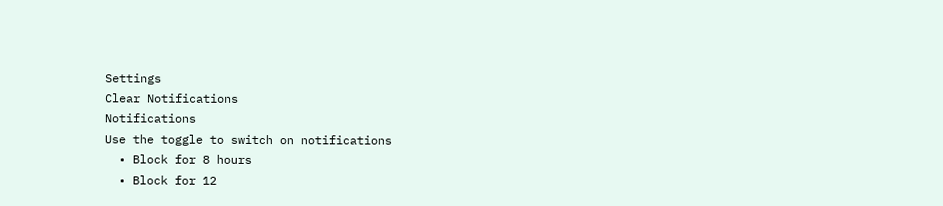Settings
Clear Notifications
Notifications
Use the toggle to switch on notifications
  • Block for 8 hours
  • Block for 12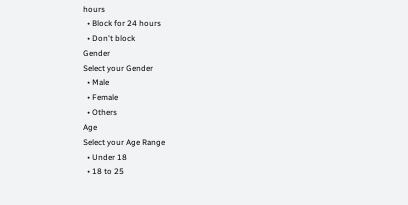hours
  • Block for 24 hours
  • Don't block
Gender
Select your Gender
  • Male
  • Female
  • Others
Age
Select your Age Range
  • Under 18
  • 18 to 25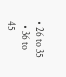• 26 to 35
  • 36 to 45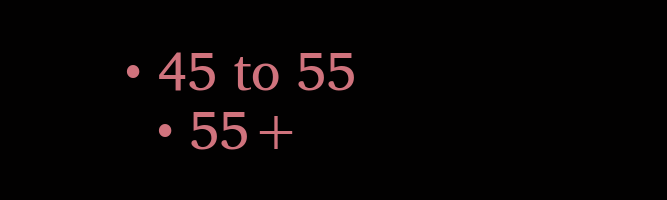• 45 to 55
  • 55+